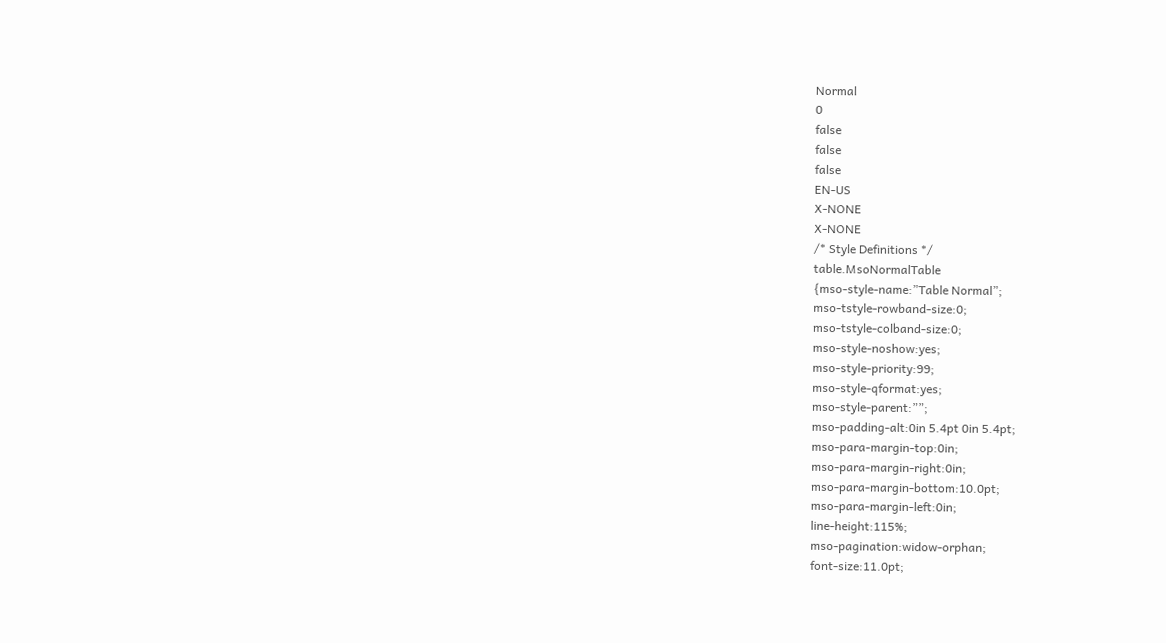Normal
0
false
false
false
EN-US
X-NONE
X-NONE
/* Style Definitions */
table.MsoNormalTable
{mso-style-name:”Table Normal”;
mso-tstyle-rowband-size:0;
mso-tstyle-colband-size:0;
mso-style-noshow:yes;
mso-style-priority:99;
mso-style-qformat:yes;
mso-style-parent:””;
mso-padding-alt:0in 5.4pt 0in 5.4pt;
mso-para-margin-top:0in;
mso-para-margin-right:0in;
mso-para-margin-bottom:10.0pt;
mso-para-margin-left:0in;
line-height:115%;
mso-pagination:widow-orphan;
font-size:11.0pt;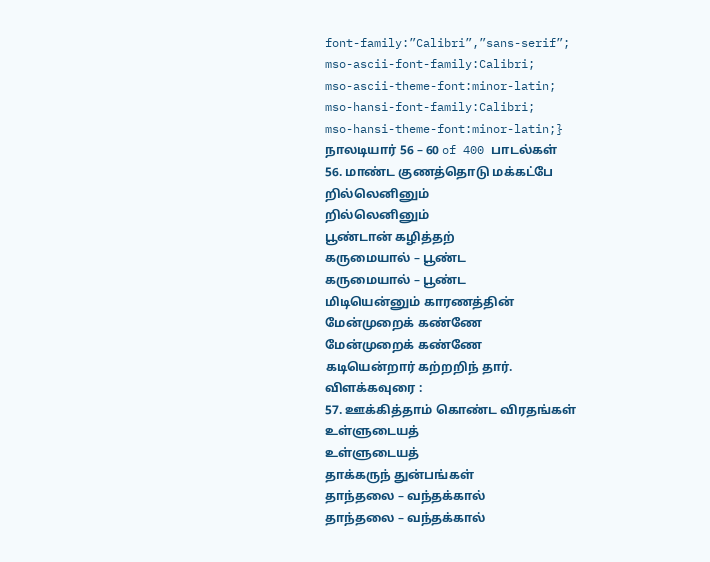font-family:”Calibri”,”sans-serif”;
mso-ascii-font-family:Calibri;
mso-ascii-theme-font:minor-latin;
mso-hansi-font-family:Calibri;
mso-hansi-theme-font:minor-latin;}
நாலடியார் 56 – 60 of 400 பாடல்கள்
56. மாண்ட குணத்தொடு மக்கட்பே
றில்லெனினும்
றில்லெனினும்
பூண்டான் கழித்தற்
கருமையால் – பூண்ட
கருமையால் – பூண்ட
மிடியென்னும் காரணத்தின்
மேன்முறைக் கண்ணே
மேன்முறைக் கண்ணே
கடியென்றார் கற்றறிந் தார்.
விளக்கவுரை :
57. ஊக்கித்தாம் கொண்ட விரதங்கள்
உள்ளுடையத்
உள்ளுடையத்
தாக்கருந் துன்பங்கள்
தாந்தலை – வந்தக்கால்
தாந்தலை – வந்தக்கால்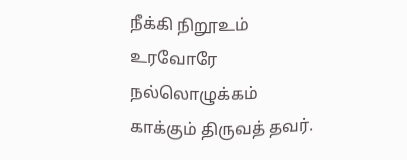நீக்கி நிறூஉம் உரவோரே நல்லொழுக்கம்
காக்கும் திருவத் தவர்.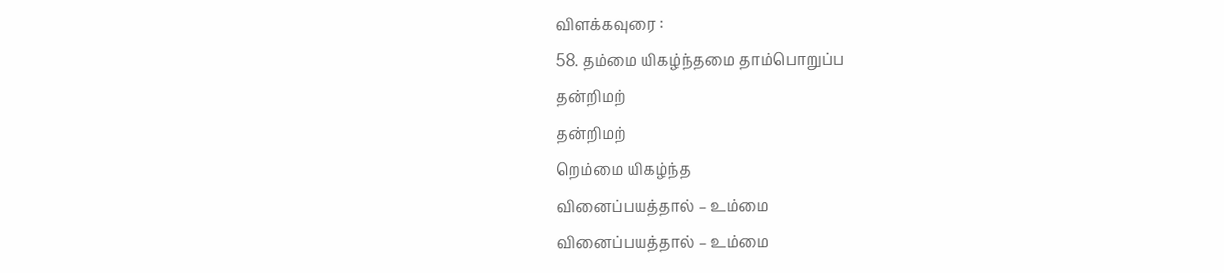விளக்கவுரை :
58. தம்மை யிகழ்ந்தமை தாம்பொறுப்ப
தன்றிமற்
தன்றிமற்
றெம்மை யிகழ்ந்த
வினைப்பயத்தால் – உம்மை
வினைப்பயத்தால் – உம்மை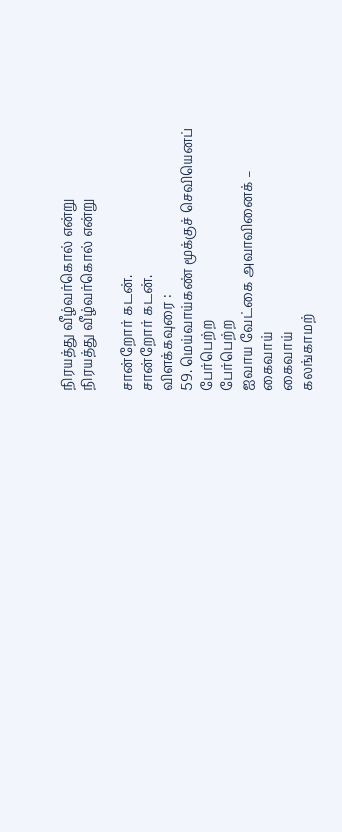நிரயத்து வீழ்வர்கொல் என்று
நிரயத்து வீழ்வர்கொல் என்று

சான்றோர் கடன்.
சான்றோர் கடன்.
விளக்கவுரை :
59. மெய்வாய்கண் மூக்குச் செவியெனப்
பேர்பெற்ற
பேர்பெற்ற
ஐவாய வேட்கை அவாவினைக் –
கைவாய்
கைவாய்
கலங்காமற்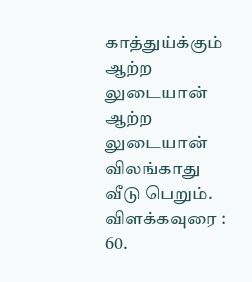காத்துய்க்கும்
ஆற்ற லுடையான்
ஆற்ற லுடையான்
விலங்காது வீடு பெறும்.
விளக்கவுரை :
60.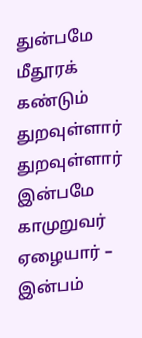துன்பமே மீதூரக் கண்டும்
துறவுள்ளார்
துறவுள்ளார்
இன்பமே காமுறுவர் ஏழையார் –
இன்பம்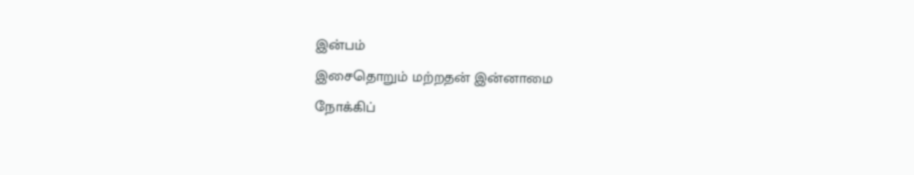இன்பம்
இசைதொறும் மற்றதன் இன்னாமை
நோக்கிப்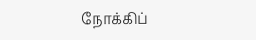நோக்கிப்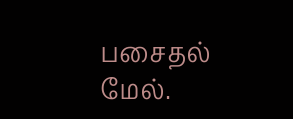பசைதல்
மேல்.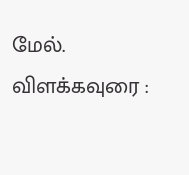மேல்.
விளக்கவுரை :